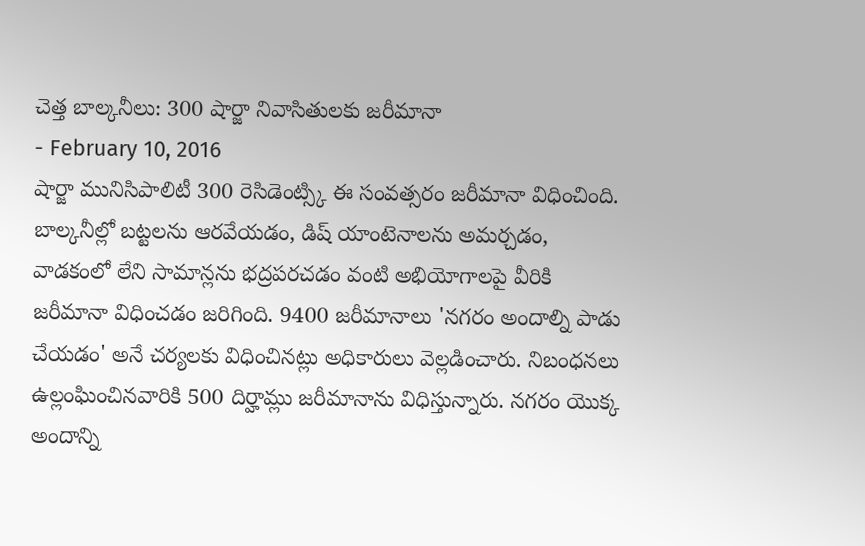చెత్త బాల్కనీలు: 300 షార్జా నివాసితులకు జరీమానా
- February 10, 2016
షార్జా మునిసిపాలిటీ 300 రెసిడెంట్స్కి ఈ సంవత్సరం జరీమానా విధించింది. బాల్కనీల్లో బట్టలను ఆరవేయడం, డిష్ యాంటెనాలను అమర్చడం, వాడకంలో లేని సామాన్లను భద్రపరచడం వంటి అభియోగాలపై వీరికి జరీమానా విధించడం జరిగింది. 9400 జరీమానాలు 'నగరం అందాల్ని పాడు చేయడం' అనే చర్యలకు విధించినట్లు అధికారులు వెల్లడించారు. నిబంధనలు ఉల్లంఘించినవారికి 500 దిర్హామ్లు జరీమానాను విధిస్తున్నారు. నగరం యొక్క అందాన్ని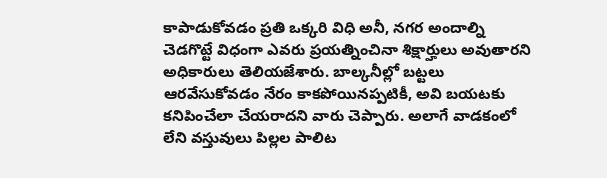కాపాడుకోవడం ప్రతి ఒక్కరి విధి అనీ, నగర అందాల్ని చెడగొట్టే విధంగా ఎవరు ప్రయత్నించినా శిక్షార్హులు అవుతారని అధికారులు తెలియజేశారు. బాల్కనీల్లో బట్టలు ఆరవేసుకోవడం నేరం కాకపోయినప్పటికీ, అవి బయటకు కనిపించేలా చేయరాదని వారు చెప్పారు. అలాగే వాడకంలో లేని వస్తువులు పిల్లల పాలిట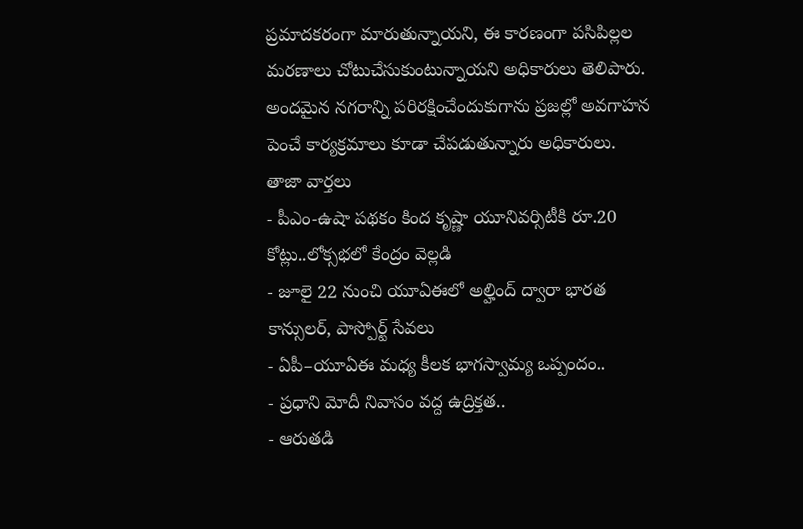ప్రమాదకరంగా మారుతున్నాయని, ఈ కారణంగా పసిపిల్లల మరణాలు చోటుచేసుకుంటున్నాయని అధికారులు తెలిపారు. అందమైన నగరాన్ని పరిరక్షించేందుకుగాను ప్రజల్లో అవగాహన పెంచే కార్యక్రమాలు కూడా చేపడుతున్నారు అధికారులు.
తాజా వార్తలు
- పీఎం-ఉషా పథకం కింద కృష్ణా యూనివర్సిటీకి రూ.20 కోట్లు..లోక్సభలో కేంద్రం వెల్లడి
- జూలై 22 నుంచి యూఏఈలో అల్హింద్ ద్వారా భారత కాన్సులర్, పాస్పోర్ట్ సేవలు
- ఏపీ–యూఏఈ మధ్య కీలక భాగస్వామ్య ఒప్పందం..
- ప్రధాని మోదీ నివాసం వద్ద ఉద్రిక్తత..
- ఆరుతడి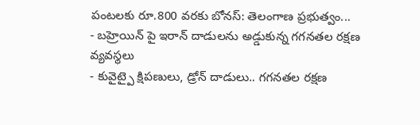పంటలకు రూ.800 వరకు బోనస్: తెలంగాణ ప్రభుత్వం...
- బహ్రెయిన్ పై ఇరాన్ దాడులను అడ్డుకున్న గగనతల రక్షణ వ్యవస్థలు
- కువైట్పై క్షిపణులు, డ్రోన్ దాడులు.. గగనతల రక్షణ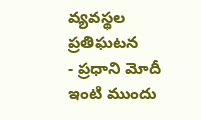వ్యవస్థల ప్రతిఘటన
- ప్రధాని మోదీ ఇంటి ముందు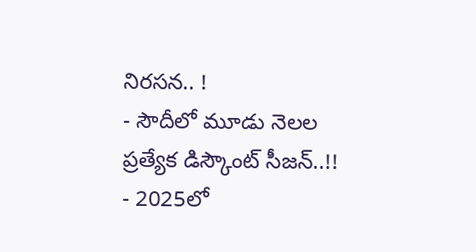నిరసన.. !
- సౌదీలో మూడు నెలల ప్రత్యేక డిస్కౌంట్ సీజన్..!!
- 2025లో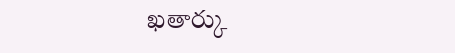ఖతార్కు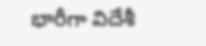భారీగా విదేశీ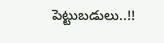పెట్టుబడులు..!!